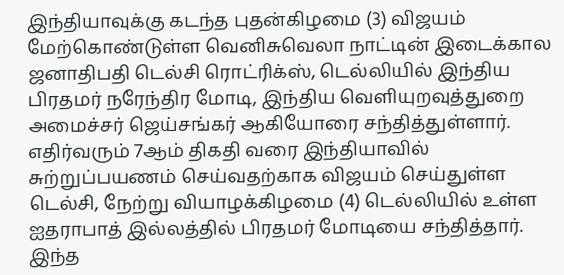இந்தியாவுக்கு கடந்த புதன்கிழமை (3) விஜயம் மேற்கொண்டுள்ள வெனிசுவெலா நாட்டின் இடைக்கால ஜனாதிபதி டெல்சி ரொட்ரிக்ஸ், டெல்லியில் இந்திய பிரதமர் நரேந்திர மோடி, இந்திய வெளியுறவுத்துறை அமைச்சர் ஜெய்சங்கர் ஆகியோரை சந்தித்துள்ளார்.
எதிர்வரும் 7ஆம் திகதி வரை இந்தியாவில் சுற்றுப்பயணம் செய்வதற்காக விஜயம் செய்துள்ள டெல்சி, நேற்று வியாழக்கிழமை (4) டெல்லியில் உள்ள ஐதராபாத் இல்லத்தில் பிரதமர் மோடியை சந்தித்தார்.
இந்த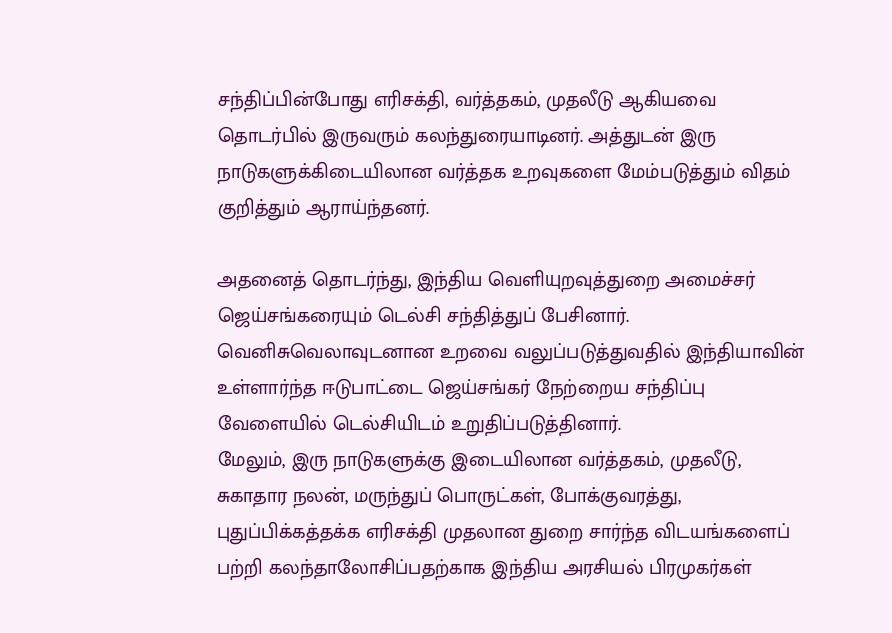சந்திப்பின்போது எரிசக்தி, வர்த்தகம், முதலீடு ஆகியவை தொடர்பில் இருவரும் கலந்துரையாடினர். அத்துடன் இரு நாடுகளுக்கிடையிலான வர்த்தக உறவுகளை மேம்படுத்தும் விதம் குறித்தும் ஆராய்ந்தனர்.

அதனைத் தொடர்ந்து, இந்திய வெளியுறவுத்துறை அமைச்சர் ஜெய்சங்கரையும் டெல்சி சந்தித்துப் பேசினார்.
வெனிசுவெலாவுடனான உறவை வலுப்படுத்துவதில் இந்தியாவின் உள்ளார்ந்த ஈடுபாட்டை ஜெய்சங்கர் நேற்றைய சந்திப்பு வேளையில் டெல்சியிடம் உறுதிப்படுத்தினார்.
மேலும், இரு நாடுகளுக்கு இடையிலான வர்த்தகம், முதலீடு, சுகாதார நலன், மருந்துப் பொருட்கள், போக்குவரத்து, புதுப்பிக்கத்தக்க எரிசக்தி முதலான துறை சார்ந்த விடயங்களைப் பற்றி கலந்தாலோசிப்பதற்காக இந்திய அரசியல் பிரமுகர்கள்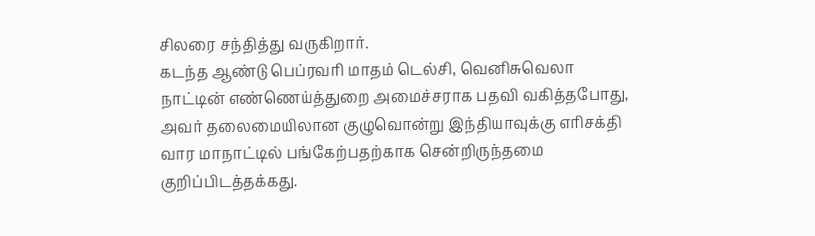சிலரை சந்தித்து வருகிறார்.
கடந்த ஆண்டு பெப்ரவரி மாதம் டெல்சி, வெனிசுவெலா நாட்டின் எண்ணெய்த்துறை அமைச்சராக பதவி வகித்தபோது, அவர் தலைமையிலான குழுவொன்று இந்தியாவுக்கு எரிசக்தி வார மாநாட்டில் பங்கேற்பதற்காக சென்றிருந்தமை குறிப்பிடத்தக்கது.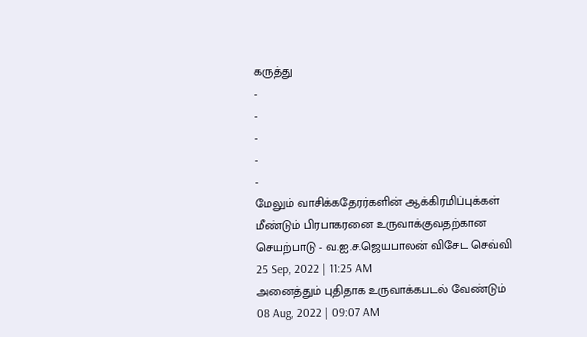கருத்து
-
-
-
-
-
மேலும் வாசிக்கதேரர்களின் ஆக்கிரமிப்புக்கள் மீண்டும் பிரபாகரனை உருவாக்குவதற்கான செயற்பாடு - வ.ஐ.ச.ஜெயபாலன் விசேட செவ்வி
25 Sep, 2022 | 11:25 AM
அனைத்தும் புதிதாக உருவாக்கபடல் வேண்டும்
08 Aug, 2022 | 09:07 AM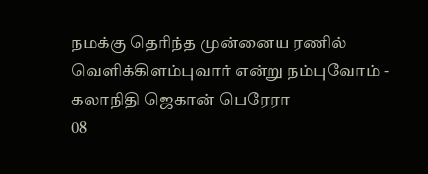நமக்கு தெரிந்த முன்னைய ரணில் வெளிக்கிளம்புவார் என்று நம்புவோம் - கலாநிதி ஜெகான் பெரேரா
08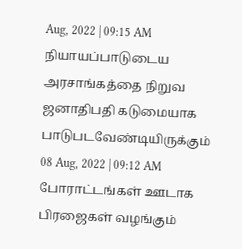Aug, 2022 | 09:15 AM
நியாயப்பாடுடைய அரசாங்கத்தை நிறுவ ஜனாதிபதி கடுமையாக பாடுபடவேண்டியிருக்கும்
08 Aug, 2022 | 09:12 AM
போராட்டங்கள் ஊடாக பிரஜைகள் வழங்கும்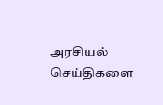அரசியல் செய்திகளை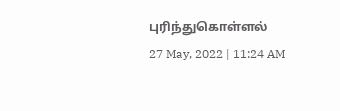புரிந்துகொள்ளல்
27 May, 2022 | 11:24 AM